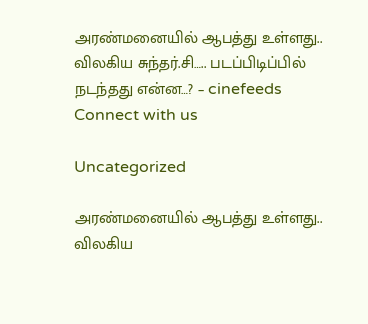அரண்மனையில் ஆபத்து உள்ளது.. விலகிய சுந்தர்.சி….. படப்பிடிப்பில் நடந்தது என்ன…? – cinefeeds
Connect with us

Uncategorized

அரண்மனையில் ஆபத்து உள்ளது.. விலகிய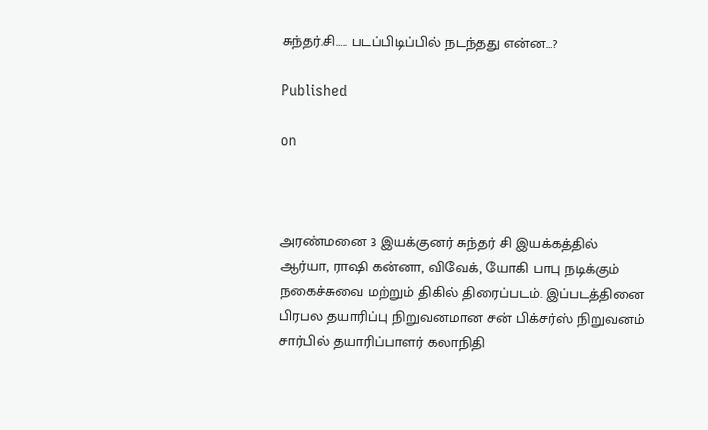சுந்தர்.சி….. படப்பிடிப்பில் நடந்தது என்ன…?

Published

on



அரண்மனை 3 இயக்குனர் சுந்தர் சி இயக்கத்தில் ஆர்யா, ராஷி கன்னா, விவேக், யோகி பாபு நடிக்கும் நகைச்சுவை மற்றும் திகில் திரைப்படம். இப்படத்தினை பிரபல தயாரிப்பு நிறுவனமான சன் பிக்சர்ஸ் நிறுவனம் சார்பில் தயாரிப்பாளர் கலாநிதி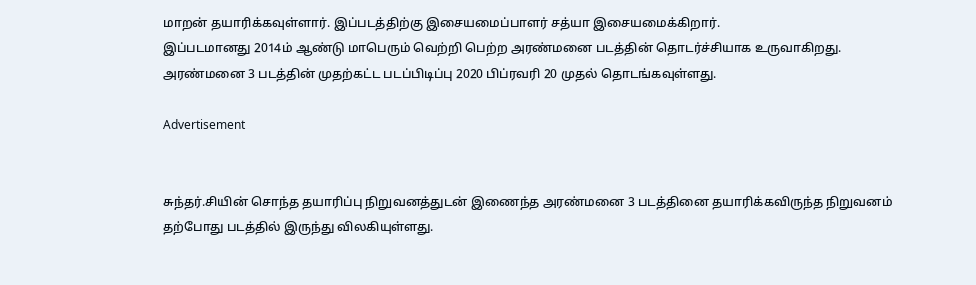மாறன் தயாரிக்கவுள்ளார். இப்படத்திற்கு இசையமைப்பாளர் சத்யா இசையமைக்கிறார்.
இப்படமானது 2014ம் ஆண்டு மாபெரும் வெற்றி பெற்ற அரண்மனை படத்தின் தொடர்ச்சியாக உருவாகிறது. அரண்மனை 3 படத்தின் முதற்கட்ட படப்பிடிப்பு 2020 பிப்ரவரி 20 முதல் தொடங்கவுள்ளது.

Advertisement


சுந்தர்.சியின் சொந்த தயாரிப்பு நிறுவனத்துடன் இணைந்த அரண்மனை 3 படத்தினை தயாரிக்கவிருந்த நிறுவனம் தற்போது படத்தில் இருந்து விலகியுள்ளது.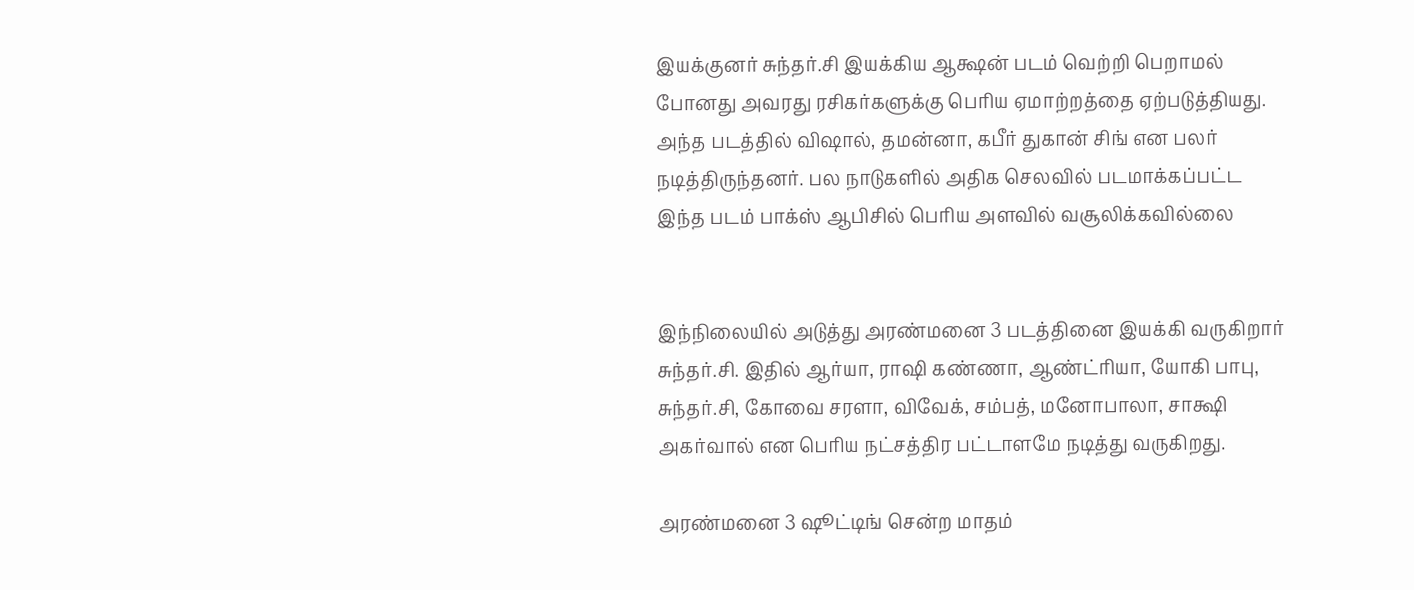இயக்குனர் சுந்தர்.சி இயக்கிய ஆக்ஷன் படம் வெற்றி பெறாமல் போனது அவரது ரசிகர்களுக்கு பெரிய ஏமாற்றத்தை ஏற்படுத்தியது. அந்த படத்தில் விஷால், தமன்னா, கபீர் துகான் சிங் என பலர் நடித்திருந்தனர். பல நாடுகளில் அதிக செலவில் படமாக்கப்பட்ட இந்த படம் பாக்ஸ் ஆபிசில் பெரிய அளவில் வசூலிக்கவில்லை


இந்நிலையில் அடுத்து அரண்மனை 3 படத்தினை இயக்கி வருகிறார் சுந்தர்.சி. இதில் ஆர்யா, ராஷி கண்ணா, ஆண்ட்ரியா, யோகி பாபு, சுந்தர்.சி, கோவை சரளா, விவேக், சம்பத், மனோபாலா, சாக்ஷி அகர்வால் என பெரிய நட்சத்திர பட்டாளமே நடித்து வருகிறது.

அரண்மனை 3 ஷூட்டிங் சென்ற மாதம்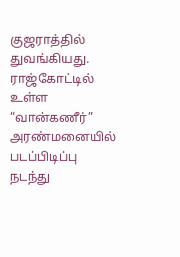குஜராத்தில் துவங்கியது. ராஜ்கோட்டில் உள்ள “வான்கணீர்” அரண்மனையில் படப்பிடிப்பு நடந்து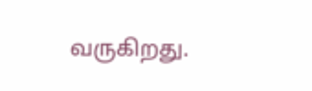வருகிறது.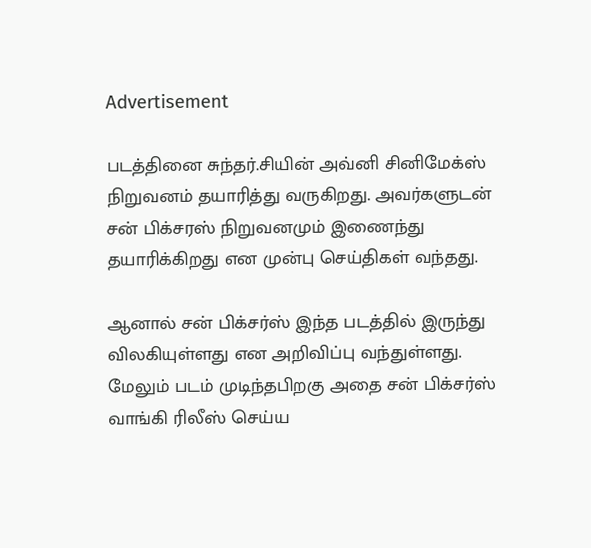Advertisement

படத்தினை சுந்தர்.சியின் அவ்னி சினிமேக்ஸ் நிறுவனம் தயாரித்து வருகிறது. அவர்களுடன் சன் பிக்சரஸ் நிறுவனமும் இணைந்து தயாரிக்கிறது என முன்பு செய்திகள் வந்தது.

ஆனால் சன் பிக்சர்ஸ் இந்த படத்தில் இருந்து விலகியுள்ளது என அறிவிப்பு வந்துள்ளது. மேலும் படம் முடிந்தபிறகு அதை சன் பிக்சர்ஸ் வாங்கி ரிலீஸ் செய்ய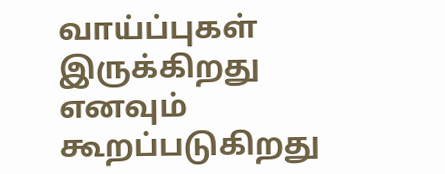வாய்ப்புகள் இருக்கிறது எனவும் கூறப்படுகிறது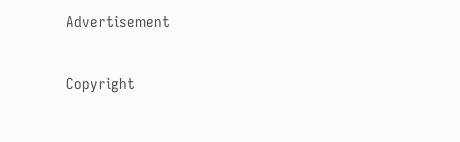Advertisement

Copyright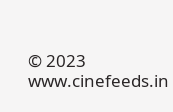© 2023 www.cinefeeds.in